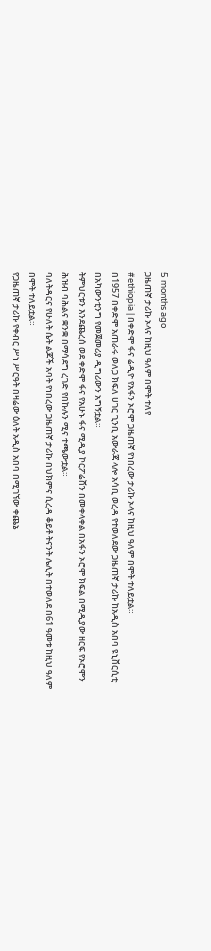5 months ago
ጋዜጠኛ ታሪኩ ኦላና ከዚህ ዓለም በሞት ተለየ
#ethiopia | በቀድሞ ፋና ሬዲዮ የአፋን ኦሮሞ ጋዜጠኛ የነበረው ታሪኩ ኦላና ከዚህ ዓለም በሞት ተለይቷል።
በ1957 በቀድሞ አጠራሩ ወለጋ ክፍለ ሀገር ጊንቢ አውራጃ ላሎ አሳቢ ወረዳ የተወለደው ጋዜጠኛ ታሪኩ ከአዲስ አበባ ዩኒቨርሲቲ በአካውንቲንግ የመጀመሪያ ዲግሪውን አግኝቷል።
ትምህርቱን እንደጨረሰ ወደ ቀድሞ ፋና የአሁኑ ፋና ሚዲያ ኮርፖሬሸን በመቀላቀል በአፋን ኦሮሞ ክፍል በሚዲያው ዘርፍ የኦሮሞን ሕዝብ ባሕልና ቋንቋ በማሳደግ ረገድ የበኩሉን ሚና ተጫውቷል።
ባለትዳርና የሁለት ሴት ልጆች አባት የነበረው ጋዜጠኛ ታሪኩ በህክምና ሲረዳ ቆይቶ ትናንት ሌሊት በተወለደ በ61 ዓመቱ ከዚህ ዓለም በሞት ተለይቷል።
የጋዜጠኛ ታሪኩ የቀብር ሥነ ሥርዓት በዛሬው ዕለት አዲስ አበባ በሚገኘው ቀጨኔ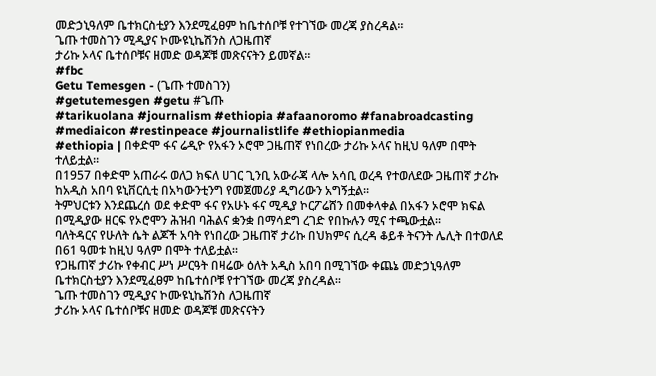መድኃኒዓለም ቤተክርስቲያን እንደሚፈፀም ከቤተሰቦቹ የተገኘው መረጃ ያስረዳል።
ጌጡ ተመስገን ሚዲያና ኮሙዩኒኬሽንስ ለጋዜጠኛ
ታሪኩ ኦላና ቤተሰቦቹና ዘመድ ወዳጆቹ መጽናናትን ይመኛል።
#fbc
Getu Temesgen - (ጌጡ ተመስገን)
#getutemesgen #getu #ጌጡ
#tarikuolana #journalism #ethiopia #afaanoromo #fanabroadcasting #mediaicon #restinpeace #journalistlife #ethiopianmedia
#ethiopia | በቀድሞ ፋና ሬዲዮ የአፋን ኦሮሞ ጋዜጠኛ የነበረው ታሪኩ ኦላና ከዚህ ዓለም በሞት ተለይቷል።
በ1957 በቀድሞ አጠራሩ ወለጋ ክፍለ ሀገር ጊንቢ አውራጃ ላሎ አሳቢ ወረዳ የተወለደው ጋዜጠኛ ታሪኩ ከአዲስ አበባ ዩኒቨርሲቲ በአካውንቲንግ የመጀመሪያ ዲግሪውን አግኝቷል።
ትምህርቱን እንደጨረሰ ወደ ቀድሞ ፋና የአሁኑ ፋና ሚዲያ ኮርፖሬሸን በመቀላቀል በአፋን ኦሮሞ ክፍል በሚዲያው ዘርፍ የኦሮሞን ሕዝብ ባሕልና ቋንቋ በማሳደግ ረገድ የበኩሉን ሚና ተጫውቷል።
ባለትዳርና የሁለት ሴት ልጆች አባት የነበረው ጋዜጠኛ ታሪኩ በህክምና ሲረዳ ቆይቶ ትናንት ሌሊት በተወለደ በ61 ዓመቱ ከዚህ ዓለም በሞት ተለይቷል።
የጋዜጠኛ ታሪኩ የቀብር ሥነ ሥርዓት በዛሬው ዕለት አዲስ አበባ በሚገኘው ቀጨኔ መድኃኒዓለም ቤተክርስቲያን እንደሚፈፀም ከቤተሰቦቹ የተገኘው መረጃ ያስረዳል።
ጌጡ ተመስገን ሚዲያና ኮሙዩኒኬሽንስ ለጋዜጠኛ
ታሪኩ ኦላና ቤተሰቦቹና ዘመድ ወዳጆቹ መጽናናትን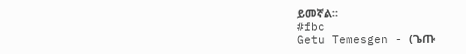ይመኛል።
#fbc
Getu Temesgen - (ጌጡ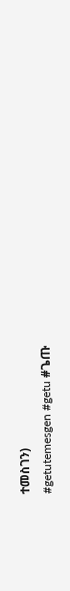ተመስገን)
#getutemesgen #getu #ጌጡ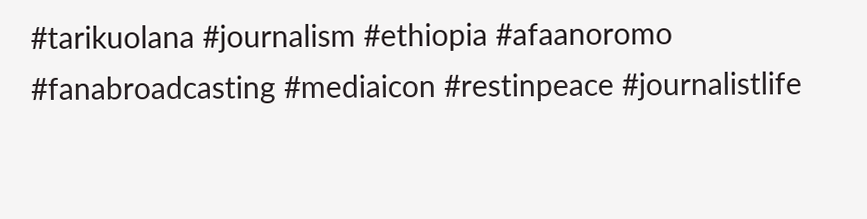#tarikuolana #journalism #ethiopia #afaanoromo #fanabroadcasting #mediaicon #restinpeace #journalistlife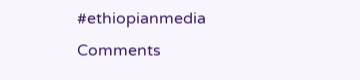#ethiopianmedia
Comments